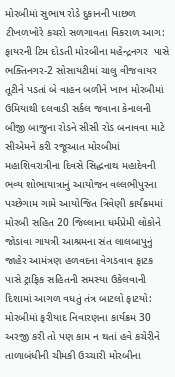મોરબીમાં સુભાષ રોડે દુકાનની પાછળ ટીખળખોરે કચરો સળગાવતા વિકરાળ આગ: ફાયરની ટિમ દોડતી મોરબીના મહેન્દ્રનગર  પાસે ભક્તિનગર-2 સોસાયટીમાં ચાલુ વીજવાયર તૂટીને પડતાં બે વાહન બળીને ખાખ મોરબીમાં ઉમિયાથી દલવાડી સર્કલ જવાના કેનાલની બીજી બાજુના રોડને સીસી રોડ બનાવવા માટે સીએમને કરી રજૂઆત મોરબીમાં મહાશિવરાત્રીના દિવસે સિદ્ધનાથ મહાદેવની ભવ્ય શોભાયાત્રાનું આયોજન વલ્લભીપુરના પચ્છેગામ ગામે આયોજિત ત્રિવેણી કાર્યક્રમમાં મોરબી સહિત 20 જિલ્લાના ધર્મપ્રેમી લોકોને જોડાવા ગાયત્રી આશ્રમના સંત લાલબાપુનું જાહેર આમંત્રણ હળવદના વેગડવાવ ફાટક પાસે ટ્રાફિક સહિતની સમસ્યા ઉકેલવાની દિશામાં આગળ વધતું તંત્ર બાટલો ફાટયો: મોરબીમાં ફરીયાદ નિવારણના કાર્યક્રમ 30 અરજી કરી તો પણ કામ ન થતાં હવે કચેરીને તાળાબંધીની ચીમકી ઉચ્ચારી મોરબીના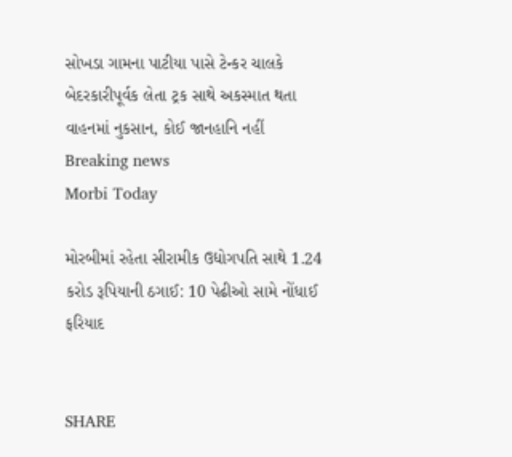સોખડા ગામના પાટીયા પાસે ટેન્કર ચાલકે બેદરકારીપૂર્વક લેતા ટ્રક સાથે અકસ્માત થતા વાહનમાં નુકસાન, કોઈ જાનહાનિ નહીં
Breaking news
Morbi Today

મોરબીમાં રહેતા સીરામીક ઉદ્યોગપતિ સાથે 1.24 કરોડ રૂપિયાની ઠગાઈ: 10 પેઢીઓ સામે નોંધાઈ ફરિયાદ


SHARE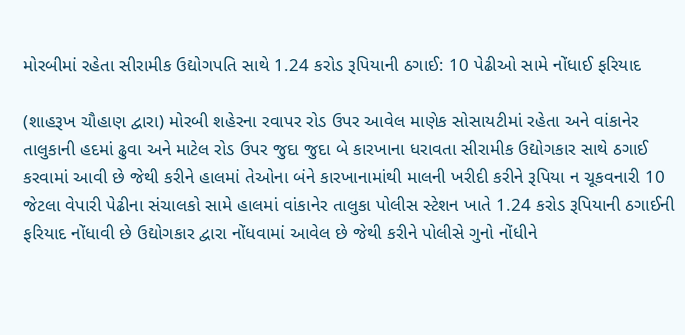મોરબીમાં રહેતા સીરામીક ઉદ્યોગપતિ સાથે 1.24 કરોડ રૂપિયાની ઠગાઈ: 10 પેઢીઓ સામે નોંધાઈ ફરિયાદ

(શાહરૂખ ચૌહાણ દ્વારા) મોરબી શહેરના રવાપર રોડ ઉપર આવેલ માણેક સોસાયટીમાં રહેતા અને વાંકાનેર તાલુકાની હદમાં ઢુવા અને માટેલ રોડ ઉપર જુદા જુદા બે કારખાના ધરાવતા સીરામીક ઉદ્યોગકાર સાથે ઠગાઈ કરવામાં આવી છે જેથી કરીને હાલમાં તેઓના બંને કારખાનામાંથી માલની ખરીદી કરીને રૂપિયા ન ચૂકવનારી 10 જેટલા વેપારી પેઢીના સંચાલકો સામે હાલમાં વાંકાનેર તાલુકા પોલીસ સ્ટેશન ખાતે 1.24 કરોડ રૂપિયાની ઠગાઈની ફરિયાદ નોંધાવી છે ઉદ્યોગકાર દ્વારા નોંધવામાં આવેલ છે જેથી કરીને પોલીસે ગુનો નોંધીને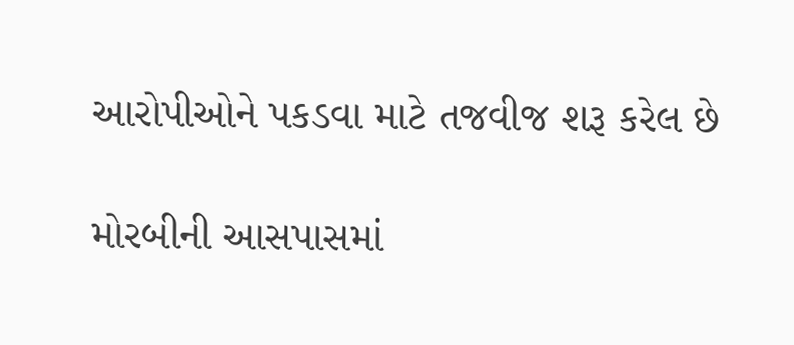આરોપીઓને પકડવા માટે તજવીજ શરૂ કરેલ છે

મોરબીની આસપાસમાં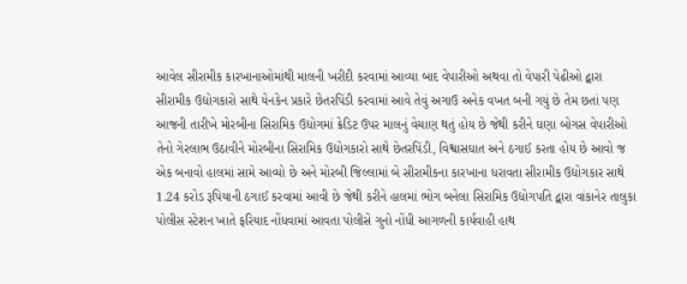આવેલ સીરામીક કારખાનાઓમાંથી માલની ખરીદી કરવામાં આવ્યા બાદ વેપારીઓ અથવા તો વેપારી પેઢીઓ દ્વારા સીરામીક ઉદ્યોગકારો સાથે યેનકેન પ્રકારે છેતરપિંડી કરવામાં આવે તેવું અગાઉ અનેક વખત બની ગયું છે તેમ છતાં પણ આજની તારીખે મોરબીના સિરામિક ઉદ્યોગમાં ક્રેડિટ ઉપર માલનું વેચાણ થતું હોય છે જેથી કરીને ઘણા બોગસ વેપારીઓ તેનો ગેરલાભ ઉઠાવીને મોરબીના સિરામિક ઉદ્યોગકારો સાથે છેતરપિંડી, વિશ્વાસઘાત અને ઠગાઈ કરતા હોય છે આવો જ એક બનાવો હાલમાં સામે આવ્યો છે અને મોરબી જિલ્લામાં બે સીરામીકના કારખાના ધરાવતા સીરામીક ઉદ્યોગકાર સાથે 1.24 કરોડ રૂપિયાની ઠગાઈ કરવામાં આવી છે જેથી કરીને હાલમાં ભોગ બનેલા સિરામિક ઉદ્યોગપતિ દ્વારા વાંકાનેર તાલુકા પોલીસ સ્ટેશન ખાતે ફરિયાદ નોંધવામાં આવતા પોલીસે ગુનો નોંધી આગળની કાર્યવાહી હાથ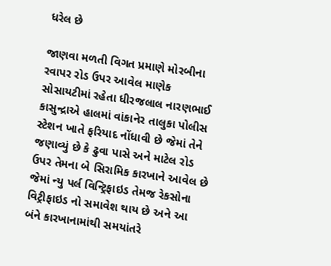ધરેલ છે

જાણવા મળતી વિગત પ્રમાણે મોરબીના રવાપર રોડ ઉપર આવેલ માણેક સોસાયટીમાં રહેતા ધીરજલાલ નારણભાઈ કાસુન્દ્રાએ હાલમાં વાંકાનેર તાલુકા પોલીસ સ્ટેશન ખાતે ફરિયાદ નોંધાવી છે જેમાં તેને જણાવ્યું છે કે ઢુવા પાસે અને માટેલ રોડ ઉપર તેમના બે સિરામિક કારખાને આવેલ છે જેમાં ન્યુ પર્લ વિન્ટ્રિફાઇડ તેમજ રેકસોના વિટ્રીફાઇડ નો સમાવેશ થાય છે અને આ બંને કારખાનામાંથી સમયાંતરે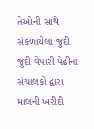તેઓની સાથે સંકળાયેલા જુદી જુદી વેપારી પેઢીના સંચાલકો દ્વારા માલની ખરીદી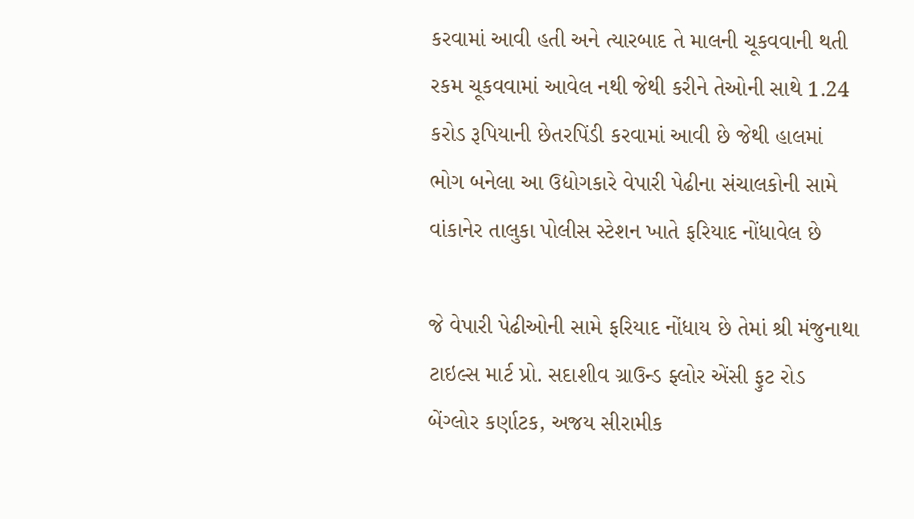કરવામાં આવી હતી અને ત્યારબાદ તે માલની ચૂકવવાની થતી રકમ ચૂકવવામાં આવેલ નથી જેથી કરીને તેઓની સાથે 1.24 કરોડ રૂપિયાની છેતરપિંડી કરવામાં આવી છે જેથી હાલમાં ભોગ બનેલા આ ઉદ્યોગકારે વેપારી પેઢીના સંચાલકોની સામે વાંકાનેર તાલુકા પોલીસ સ્ટેશન ખાતે ફરિયાદ નોંધાવેલ છે

જે વેપારી પેઢીઓની સામે ફરિયાદ નોંધાય છે તેમાં શ્રી મંજુનાથા ટાઇલ્સ માર્ટ પ્રો. સદાશીવ ગ્રાઉન્ડ ફ્લોર એંસી ફુટ રોડ બેંગ્લોર કર્ણાટક, અજય સીરામીક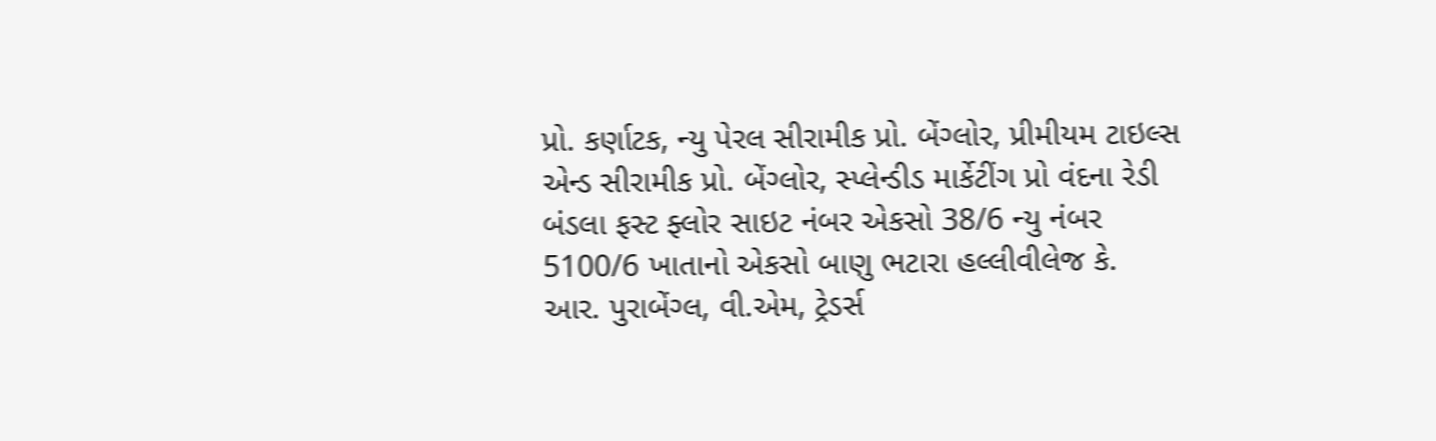પ્રો. કર્ણાટક, ન્યુ પેરલ સીરામીક પ્રો. બેંગ્લોર, પ્રીમીયમ ટાઇલ્સ એન્ડ સીરામીક પ્રો. બેંગ્લોર, સ્પ્લેન્ડીડ માર્કેટીંગ પ્રો વંદના રેડી બંડલા ફસ્ટ ફ્લોર સાઇટ નંબર એકસો 38/6 ન્યુ નંબર 5100/6 ખાતાનો એકસો બાણુ ભટારા હલ્લીવીલેજ કે. આર. પુરાબેંગ્લ, વી.એમ, ટ્રેડર્સ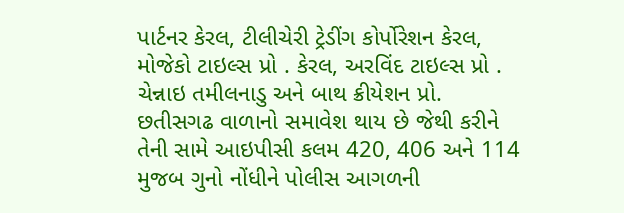પાર્ટનર કેરલ, ટીલીચેરી ટ્રેડીંગ કોર્પોરેશન કેરલ, મોજેકો ટાઇલ્સ પ્રો . કેરલ, અરવિંદ ટાઇલ્સ પ્રો . ચેન્નાઇ તમીલનાડુ અને બાથ ક્રીયેશન પ્રો. છતીસગઢ વાળાનો સમાવેશ થાય છે જેથી કરીને તેની સામે આઇપીસી કલમ 420, 406 અને 114 મુજબ ગુનો નોંધીને પોલીસ આગળની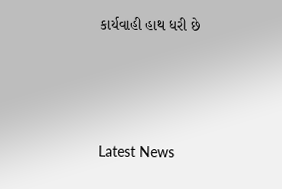કાર્યવાહી હાથ ધરી છે






Latest News